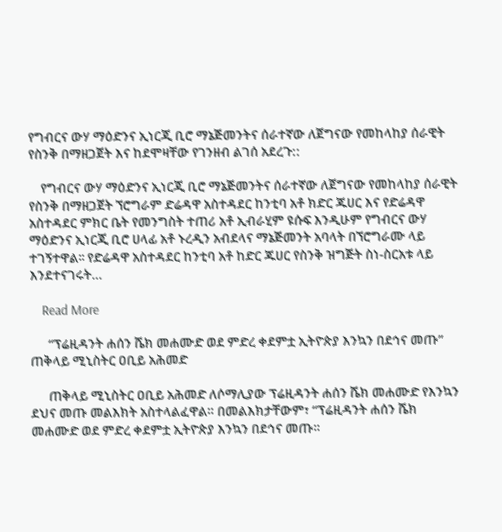የግብርና ውሃ ማዕድንና ኢነርጂ ቢሮ ማኔጅመንትና ሰራተኛው ለጀግናው የመከላከያ ሰራዊት የስንቅ በማዘጋጀት እና ከደሞዛቸው የገንዘብ ልገሰ አደረጉ::

    የግብርና ውሃ ማዕድንና ኢነርጂ ቢሮ ማኔጅመንትና ሰራተኛው ለጀግናው የመከላከያ ሰራዊት የስንቅ በማዘጋጀት ኘሮግራም ድሬዳዋ አስተዳደር ከንቲባ አቶ ክድር ጁሀር እና የድሬዳዋ አስተዳደር ምክር ቤት የመንግስት ተጠሪ አቶ ኢብራሂም ዩሱፍ እንዲሁም የግብርና ውሃ ማዕድንና ኢነርጂ ቢሮ ሀላፊ አቶ ኑረዲን አብደላና ማኔጅመንት አባላት በኘሮግራሙ ላይ ተገኝተዋል፡፡ የድሬዳዋ አስተዳደር ከንቲባ አቶ ከድር ጁሀር የስንቅ ዝግጅት ስነ-ስርአቱ ላይ እንደተናገሩት…

    Read More

      “ፕሬዚዳንት ሐሰን ሼክ መሐሙድ ወደ ምድረ ቀደምቷ ኢትዮጵያ እንኳን በደኅና መጡ” ጠቅላይ ሚኒስትር ዐቢይ አሕመድ

      ጠቅላይ ሚኒስትር ዐቢይ አሕመድ ለሶማሊያው ፕሬዚዳንት ሐሰን ሼክ መሐሙድ የእንኳን ደህና መጡ መልእክት አስተላልፈዋል። በመልእክታቸውም፣ “ፕሬዚዳንት ሐሰን ሼክ መሐሙድ ወደ ምድረ ቀደምቷ ኢትዮጵያ እንኳን በደኅና መጡ።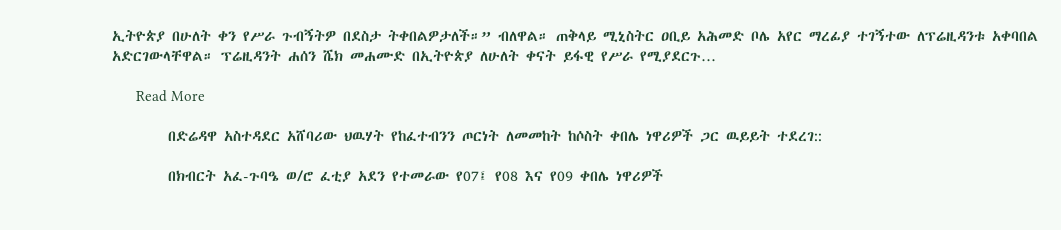ኢትዮጵያ በሁለት ቀን የሥራ ጉብኝትዎ በደስታ ትቀበልዎታለች።” ብለዋል። ጠቅላይ ሚኒስትር ዐቢይ አሕመድ ቦሌ አየር ማረፊያ ተገኝተው ለፕሬዚዳንቱ አቀባበል አድርገውላቸዋል። ፕሬዚዳንት ሐሰን ሼክ መሐሙድ በኢትዮጵያ ለሁለት ቀናት ይፋዊ የሥራ የሚያደርጉ…

      Read More

        በድሬዳዋ አስተዳደር አሸባሪው ህዉሃት የከፈተብንን ጦርነት ለመመከት ከሶስት ቀበሌ ነዋሪዎች ጋር ዉይይት ተደረገ::

        በክብርት አፈ-ጉባዔ ወ/ሮ ፈቲያ አደን የተመራው የ07፤ የ08 እና የ09 ቀበሌ ነዋሪዎች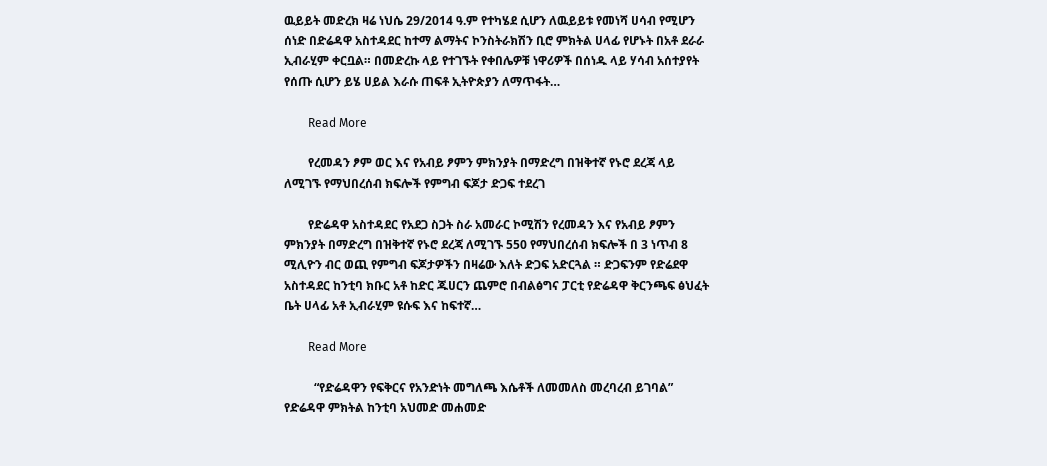ዉይይት መድረክ ዛሬ ነህሴ 29/2014 ዓ.ም የተካሄደ ሲሆን ለዉይይቱ የመነሻ ሀሳብ የሚሆን ሰነድ በድሬዳዋ አስተዳደር ከተማ ልማትና ኮንስትራክሽን ቢሮ ምክትል ሀላፊ የሆኑት በአቶ ደራራ ኢብራሂም ቀርቧል። በመድረኩ ላይ የተገኙት የቀበሌዎቹ ነዋሪዎች በሰነዱ ላይ ሃሳብ አሰተያየት የሰጡ ሲሆን ይሄ ሀይል እራሱ ጠፍቶ ኢትዮጵያን ለማጥፋት…

        Read More

        የረመዳን ፆም ወር እና የአብይ ፆምን ምክንያት በማድረግ በዝቅተኛ የኑሮ ደረጃ ላይ ለሚገኙ የማህበረሰብ ክፍሎች የምግብ ፍጆታ ድጋፍ ተደረገ

        የድሬዳዋ አስተዳደር የአደጋ ስጋት ስራ አመራር ኮሚሽን የረመዳን እና የአብይ ፆምን ምክንያት በማድረግ በዝቅተኛ የኑሮ ደረጃ ለሚገኙ 550 የማህበረሰብ ክፍሎች በ 3 ነጥብ 8 ሚሊዮን ብር ወጪ የምግብ ፍጆታዎችን በዛሬው እለት ድጋፍ አድርጓል ። ድጋፍንም የድሬደዋ አስተዳደር ከንቲባ ክቡር አቶ ከድር ጁሀርን ጨምሮ በብልፅግና ፓርቲ የድሬዳዋ ቅርንጫፍ ፅህፈት ቤት ሀላፊ አቶ ኢብራሂም ዩሱፍ እና ከፍተኛ…

        Read More

          “የድሬዳዋን የፍቅርና የአንድነት መግለጫ እሴቶች ለመመለስ መረባረብ ይገባል” የድሬዳዋ ምክትል ከንቲባ አህመድ መሐመድ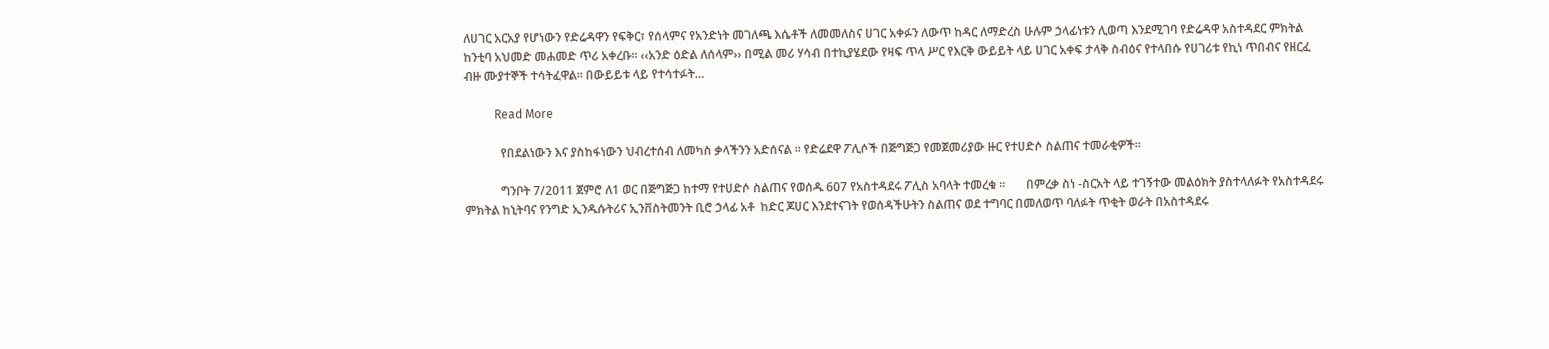ለሀገር አርአያ የሆነውን የድሬዳዋን የፍቅር፣ የሰላምና የአንድነት መገለጫ እሴቶች ለመመለስና ሀገር አቀፉን ለውጥ ከዳር ለማድረስ ሁሉም ኃላፊነቱን ሊወጣ እንደሚገባ የድሬዳዋ አስተዳደር ምክትል ከንቲባ አህመድ መሐመድ ጥሪ አቀረቡ፡፡ ‹‹አንድ ዕድል ለሰላም›› በሚል መሪ ሃሳብ በተኪያሄደው የዛፍ ጥላ ሥር የእርቅ ውይይት ላይ ሀገር አቀፍ ታላቅ ስብዕና የተላበሱ የሀገሪቱ የኪነ ጥበብና የዘርፈ ብዙ ሙያተኞች ተሳትፈዋል፡፡ በውይይቱ ላይ የተሳተፉት…

          Read More

            የበደልነውን እና ያስከፋነውን ህብረተሰብ ለመካስ ቃላችንን አድሰናል ፡፡ የድሬደዋ ፖሊሶች በጅግጅጋ የመጀመሪያው ዙር የተሀድሶ ስልጠና ተመራቂዎች፡፡

            ግንቦት 7/2011 ጀምሮ ለ1 ወር በጅግጅጋ ከተማ የተሀድሶ ስልጠና የወሰዱ 607 የአስተዳደሩ ፖሊስ አባላት ተመረቁ ፡፡       በምረቃ ስነ -ስርአት ላይ ተገኝተው መልዕክት ያስተላለፉት የአስተዳደሩ ምክትል ከኒትባና የንግድ ኢንዱሱትሪና ኢንቨስትመንት ቢሮ ኃላፊ አቶ  ከድር ጆሀር እንደተናገት የወሰዳችሁትን ስልጠና ወደ ተግባር በመለወጥ ባለፉት ጥቂት ወራት በአስተዳደሩ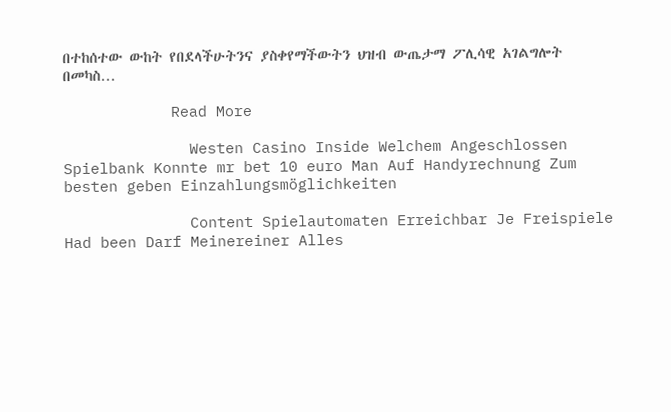በተከሰተው ውከት የበደላችሁትንና ያስቀየማችውትን ህዝብ ውጤታማ ፖሊሳዊ አገልግሎት በመካስ…

            Read More

              Westen Casino Inside Welchem Angeschlossen Spielbank Konnte mr bet 10 euro Man Auf Handyrechnung Zum besten geben Einzahlungsmöglichkeiten

              Content Spielautomaten Erreichbar Je Freispiele Had been Darf Meinereiner Alles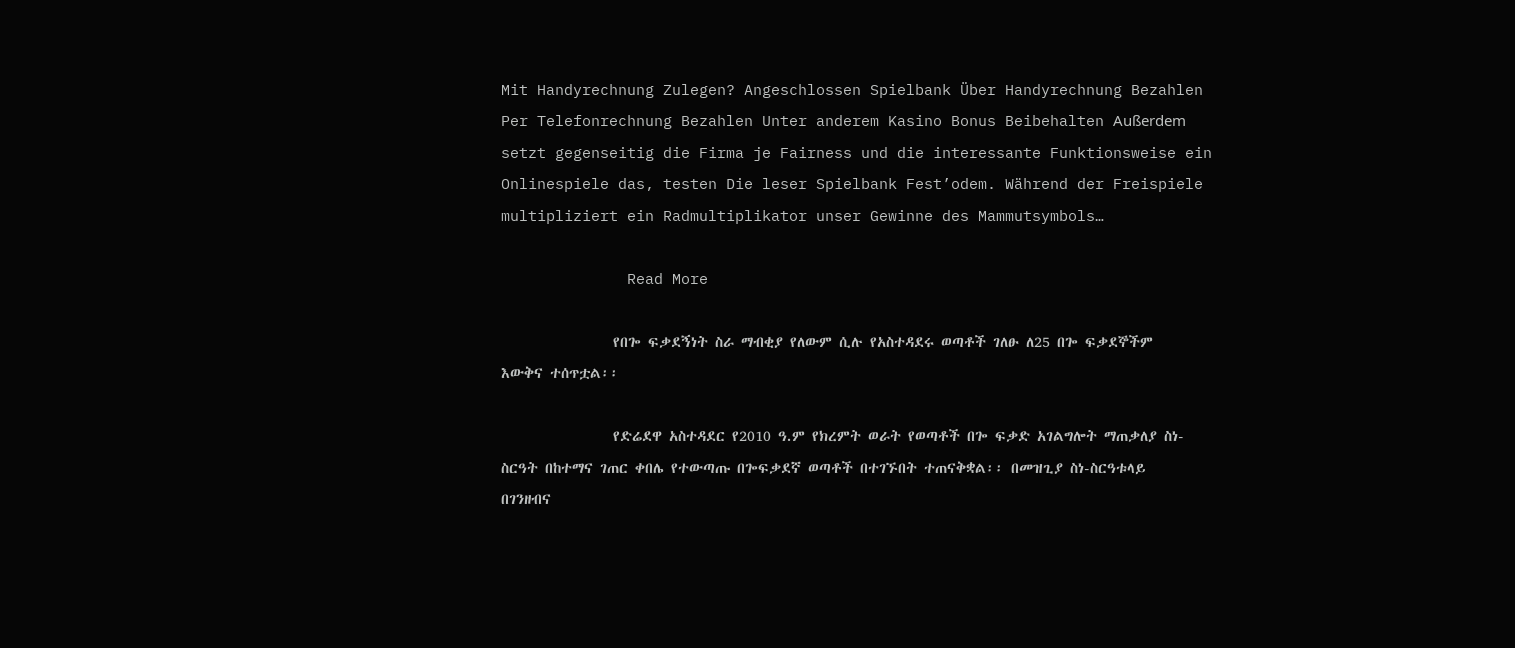Mit Handyrechnung Zulegen? Angeschlossen Spielbank Über Handyrechnung Bezahlen Per Telefonrechnung Bezahlen Unter anderem Kasino Bonus Beibehalten Außerdem setzt gegenseitig die Firma je Fairness und die interessante Funktionsweise ein Onlinespiele das, testen Die leser Spielbank Fest’odem. Während der Freispiele multipliziert ein Radmultiplikator unser Gewinne des Mammutsymbols…

              Read More

                የበጐ ፍቃደኝነት ስራ ማብቂያ የለውም ሲሉ የአስተዳደሩ ወጣቶች ገለፁ ለ25 በጐ ፍቃደኞችም እውቅና ተሰጥቷል፡፡

                የድሬደዋ አስተዳደር የ2010 ዓ.ም የክረምት ወራት የወጣቶች በጐ ፍቃድ አገልግሎት ማጠቃለያ ስነ-ስርዓት በከተማና ገጠር ቀበሌ የተውጣጡ በጐፍቃደኛ ወጣቶች በተገኙበት ተጠናቅቋል፡፡ በመዝጊያ ስነ-ስርዓቱላይ በገንዘብና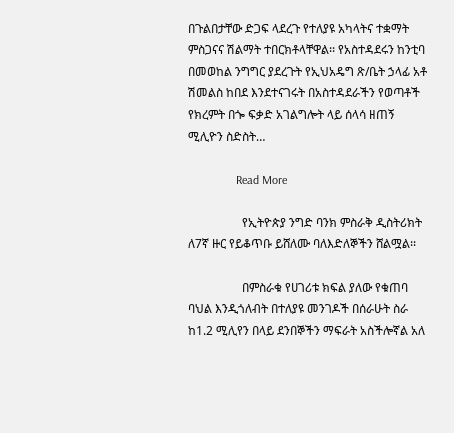በጉልበታቸው ድጋፍ ላደረጉ የተለያዩ አካላትና ተቋማት ምስጋናና ሽልማት ተበርክቶላቸዋል፡፡ የአስተዳደሩን ከንቲባ በመወከል ንግግር ያደረጉት የኢህአዴግ ጽ/ቤት ኃላፊ አቶ ሽመልስ ከበደ እንደተናገሩት በአስተዳደራችን የወጣቶች የክረምት በጐ ፍቃድ አገልግሎት ላይ ሰላሳ ዘጠኝ ሚሊዮን ስድስት…

                Read More

                  የኢትዮጵያ ንግድ ባንክ ምስራቅ ዲስትሪክት ለ7ኛ ዙር የይቆጥቡ ይሸለሙ ባለእድለኞችን ሸልሟል፡፡

                  በምስራቁ የሀገሪቱ ክፍል ያለው የቁጠባ ባህል እንዲጎለብት በተለያዩ መንገዶች በሰራሁት ስራ ከ1.2 ሚሊየን በላይ ደንበኞችን ማፍራት አስችሎኛል አለ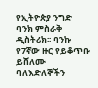የኢትዮጵያ ንግድ ባንክ ምስራቅ ዲስትሪክ፡፡ ባንኩ የ7ኛው ዙር የይቆጥቡ ይሸለሙ ባለእድለኞችን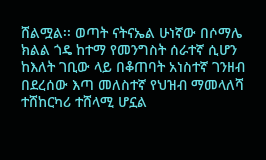ሸልሟል፡፡ ወጣት ናትናኤል ሁነኛው በሶማሌ ክልል ጎዴ ከተማ የመንግስት ሰራተኛ ሲሆን ከእለት ገቢው ላይ በቆጠባት አነስተኛ ገንዘብ በደረሰው እጣ መለስተኛ የህዝብ ማመላለሻ ተሸከርካሪ ተሸላሚ ሆኗል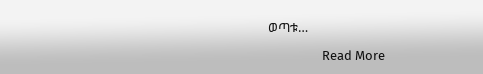ወጣቱ…

                  Read More